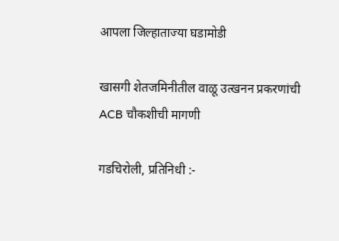आपला जिल्हाताज्या घडामोडी

खासगी शेतजमिनीतील वाळू उत्खनन प्रकरणांची ACB चौकशीची मागणी

गडचिरोली, प्रतिनिधी :-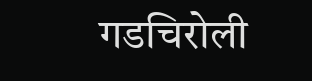गडचिरोली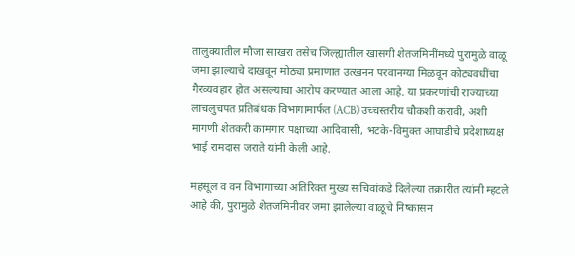तालुक्यातील मौजा साखरा तसेच जिल्ह्यातील खासगी शेतजमिनींमध्ये पुरामुळे वाळू जमा झाल्याचे दाखवून मोठ्या प्रमाणात उत्खनन परवानग्या मिळवून कोट्यवधींचा गैरव्यवहार होत असल्याचा आरोप करण्यात आला आहे. या प्रकरणांची राज्याच्या लाचलुचपत प्रतिबंधक विभागामार्फत (ACB) उच्चस्तरीय चौकशी करावी, अशी मागणी शेतकरी कामगार पक्षाच्या आदिवासी, भटके-विमुक्त आघाडीचे प्रदेशाध्यक्ष भाई रामदास जराते यांनी केली आहे.

महसूल व वन विभागाच्या अतिरिक्त मुख्य सचिवांकडे दिलेल्या तक्रारीत त्यांनी म्हटले आहे की, पुरामुळे शेतजमिनीवर जमा झालेल्या वाळूचे निष्कासन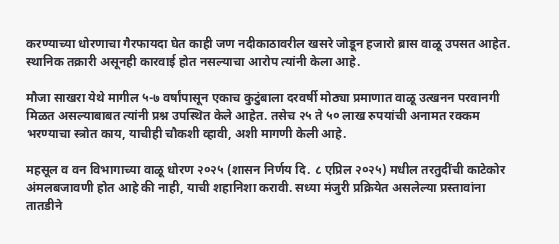करण्याच्या धोरणाचा गैरफायदा घेत काही जण नदीकाठावरील खसरे जोडून हजारो ब्रास वाळू उपसत आहेत. स्थानिक तक्रारी असूनही कारवाई होत नसल्याचा आरोप त्यांनी केला आहे.

मौजा साखरा येथे मागील ५-७ वर्षांपासून एकाच कुटुंबाला दरवर्षी मोठ्या प्रमाणात वाळू उत्खनन परवानगी मिळत असल्याबाबत त्यांनी प्रश्न उपस्थित केले आहेत. तसेच २५ ते ५० लाख रुपयांची अनामत रक्कम भरण्याचा स्त्रोत काय, याचीही चौकशी व्हावी, अशी मागणी केली आहे.

महसूल व वन विभागाच्या वाळू धोरण २०२५ (शासन निर्णय दि. ८ एप्रिल २०२५) मधील तरतुदींची काटेकोर अंमलबजावणी होत आहे की नाही, याची शहानिशा करावी. सध्या मंजुरी प्रक्रियेत असलेल्या प्रस्तावांना तातडीने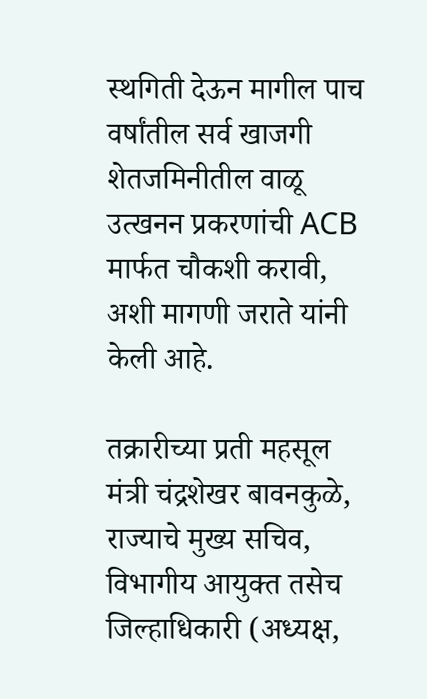स्थगिती देऊन मागील पाच वर्षांतील सर्व खाजगी शेतजमिनीतील वाळू उत्खनन प्रकरणांची ACB मार्फत चौकशी करावी, अशी मागणी जराते यांनी केली आहे.

तक्रारीच्या प्रती महसूल मंत्री चंद्रशेखर बावनकुळे, राज्याचे मुख्य सचिव, विभागीय आयुक्त तसेच जिल्हाधिकारी (अध्यक्ष,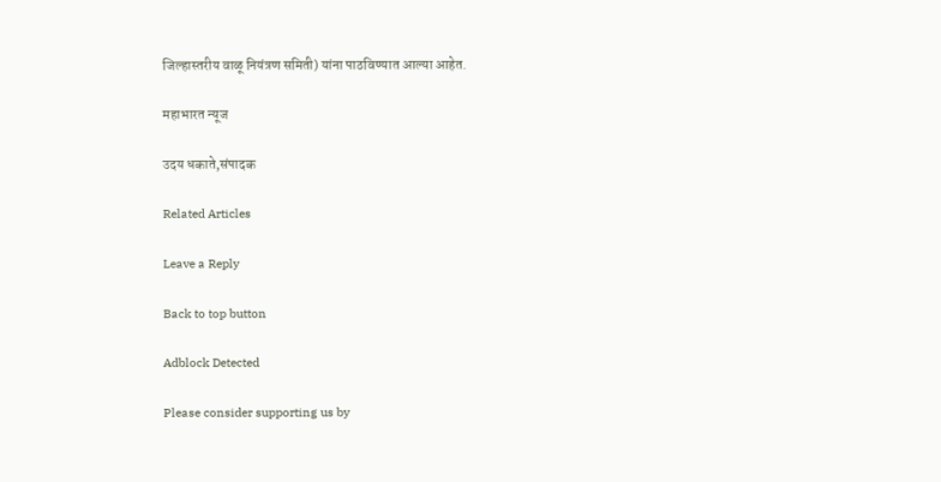जिल्हास्तरीय वाळू नियंत्रण समिती) यांना पाठविण्यात आल्या आहेत.

महाभारत न्यूज

उदय धकाते,संपादक

Related Articles

Leave a Reply

Back to top button

Adblock Detected

Please consider supporting us by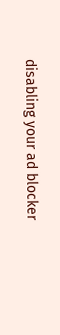disabling your ad blocker